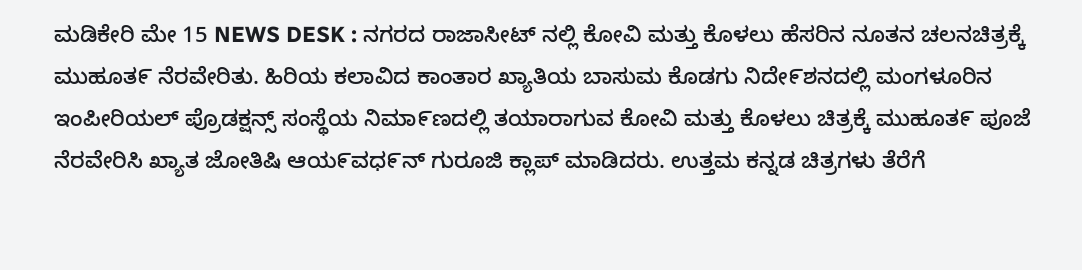ಮಡಿಕೇರಿ ಮೇ 15 NEWS DESK : ನಗರದ ರಾಜಾಸೀಟ್ ನಲ್ಲಿ ಕೋವಿ ಮತ್ತು ಕೊಳಲು ಹೆಸರಿನ ನೂತನ ಚಲನಚಿತ್ರಕ್ಕೆ ಮುಹೂತ೯ ನೆರವೇರಿತು. ಹಿರಿಯ ಕಲಾವಿದ ಕಾಂತಾರ ಖ್ಯಾತಿಯ ಬಾಸುಮ ಕೊಡಗು ನಿದೇ೯ಶನದಲ್ಲಿ ಮಂಗಳೂರಿನ ಇಂಪೀರಿಯಲ್ ಪ್ರೊಡಕ್ಷನ್ಸ್ ಸಂಸ್ಥೆಯ ನಿಮಾ೯ಣದಲ್ಲಿ ತಯಾರಾಗುವ ಕೋವಿ ಮತ್ತು ಕೊಳಲು ಚಿತ್ರಕ್ಕೆ ಮುಹೂತ೯ ಪೂಜೆ ನೆರವೇರಿಸಿ ಖ್ಯಾತ ಜೋತಿಷಿ ಆಯ೯ವಧ೯ನ್ ಗುರೂಜಿ ಕ್ಲಾಪ್ ಮಾಡಿದರು. ಉತ್ತಮ ಕನ್ನಡ ಚಿತ್ರಗಳು ತೆರೆಗೆ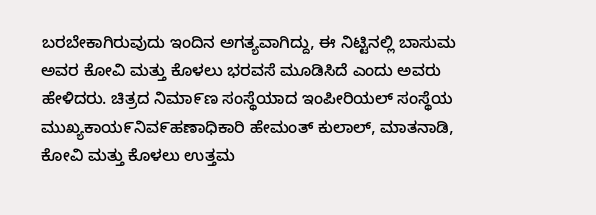ಬರಬೇಕಾಗಿರುವುದು ಇಂದಿನ ಅಗತ್ಯವಾಗಿದ್ದು, ಈ ನಿಟ್ಟಿನಲ್ಲಿ ಬಾಸುಮ ಅವರ ಕೋವಿ ಮತ್ತು ಕೊಳಲು ಭರವಸೆ ಮೂಡಿಸಿದೆ ಎಂದು ಅವರು ಹೇಳಿದರು. ಚಿತ್ರದ ನಿಮಾ೯ಣ ಸಂಸ್ಥೆಯಾದ ಇಂಪೀರಿಯಲ್ ಸಂಸ್ಥೆಯ ಮುಖ್ಯಕಾಯ೯ನಿವ೯ಹಣಾಧಿಕಾರಿ ಹೇಮಂತ್ ಕುಲಾಲ್, ಮಾತನಾಡಿ, ಕೋವಿ ಮತ್ತು ಕೊಳಲು ಉತ್ತಮ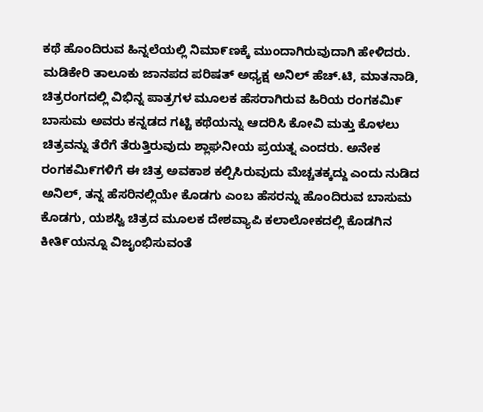ಕಥೆ ಹೊಂದಿರುವ ಹಿನ್ನಲೆಯಲ್ಲಿ ನಿಮಾ೯ಣಕ್ಕೆ ಮುಂದಾಗಿರುವುದಾಗಿ ಹೇಳಿದರು. ಮಡಿಕೇರಿ ತಾಲೂಕು ಜಾನಪದ ಪರಿಷತ್ ಅಧ್ಯಕ್ಷ ಅನಿಲ್ ಹೆಚ್.ಟಿ, ಮಾತನಾಡಿ, ಚಿತ್ರರಂಗದಲ್ಲಿ ವಿಭಿನ್ನ ಪಾತ್ರಗಳ ಮೂಲಕ ಹೆಸರಾಗಿರುವ ಹಿರಿಯ ರಂಗಕಮಿ೯ ಬಾಸುಮ ಅವರು ಕನ್ನಡದ ಗಟ್ಟಿ ಕಥೆಯನ್ನು ಆದರಿಸಿ ಕೋವಿ ಮತ್ತು ಕೊಳಲು ಚಿತ್ರವನ್ನು ತೆರೆಗೆ ತೆರುತ್ತಿರುವುದು ಶ್ಲಾಘನೀಯ ಪ್ರಯತ್ನ ಎಂದರು. ಅನೇಕ ರಂಗಕಮಿ೯ಗಳಿಗೆ ಈ ಚಿತ್ರ ಅವಕಾಶ ಕಲ್ಪಿಸಿರುವುದು ಮೆಚ್ಚತಕ್ಕದ್ದು ಎಂದು ನುಡಿದ ಅನಿಲ್, ತನ್ನ ಹೆಸರಿನಲ್ಲಿಯೇ ಕೊಡಗು ಎಂಬ ಹೆಸರನ್ನು ಹೊಂದಿರುವ ಬಾಸುಮ ಕೊಡಗು, ಯಶಸ್ವಿ ಚಿತ್ರದ ಮೂಲಕ ದೇಶವ್ಯಾಪಿ ಕಲಾಲೋಕದಲ್ಲಿ ಕೊಡಗಿನ ಕೀತಿ೯ಯನ್ನೂ ವಿಜೖಂಭಿಸುವಂತೆ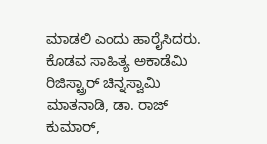ಮಾಡಲಿ ಎಂದು ಹಾರೈಸಿದರು. ಕೊಡವ ಸಾಹಿತ್ಯ ಅಕಾಡೆಮಿ ರಿಜಿಸ್ಟ್ರಾರ್ ಚಿನ್ನಸ್ವಾಮಿ ಮಾತನಾಡಿ, ಡಾ. ರಾಜ್ ಕುಮಾರ್,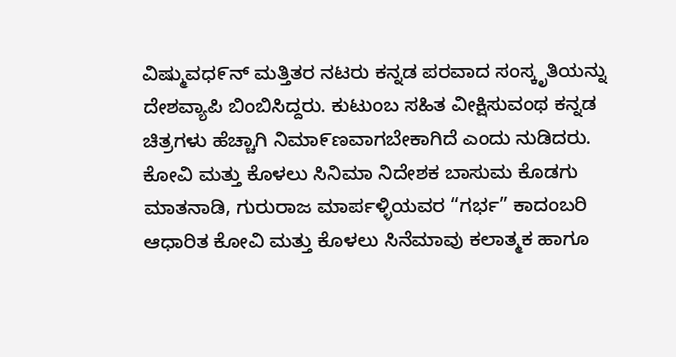ವಿಷ್ಮುವಧ೯ನ್ ಮತ್ತಿತರ ನಟರು ಕನ್ನಡ ಪರವಾದ ಸಂಸ್ಕೃತಿಯನ್ನು ದೇಶವ್ಯಾಪಿ ಬಿಂಬಿಸಿದ್ದರು. ಕುಟುಂಬ ಸಹಿತ ವೀಕ್ಷಿಸುವಂಥ ಕನ್ನಡ ಚಿತ್ರಗಳು ಹೆಚ್ಚಾಗಿ ನಿಮಾ೯ಣವಾಗಬೇಕಾಗಿದೆ ಎಂದು ನುಡಿದರು. ಕೋವಿ ಮತ್ತು ಕೊಳಲು ಸಿನಿಮಾ ನಿದೇಶಕ ಬಾಸುಮ ಕೊಡಗು ಮಾತನಾಡಿ, ಗುರುರಾಜ ಮಾರ್ಪಳ್ಳಿಯವರ “ಗರ್ಭ” ಕಾದಂಬರಿ ಆಧಾರಿತ ಕೋವಿ ಮತ್ತು ಕೊಳಲು ಸಿನೆಮಾವು ಕಲಾತ್ಮಕ ಹಾಗೂ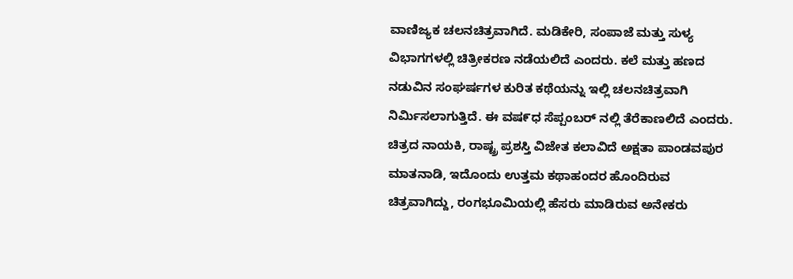ವಾಣಿಜ್ಯಕ ಚಲನಚಿತ್ರವಾಗಿದೆ. ಮಡಿಕೇರಿ, ಸಂಪಾಜೆ ಮತ್ತು ಸುಳ್ಯ ವಿಭಾಗಗಳಲ್ಲಿ ಚಿತ್ರೀಕರಣ ನಡೆಯಲಿದೆ ಎಂದರು. ಕಲೆ ಮತ್ತು ಹಣದ ನಡುವಿನ ಸಂಘರ್ಷಗಳ ಕುರಿತ ಕಥೆಯನ್ನು ಇಲ್ಲಿ ಚಲನಚಿತ್ರವಾಗಿ ನಿರ್ಮಿಸಲಾಗುತ್ತಿದೆ. ಈ ವಷ೯ಧ ಸೆಪ್ಪಂಬರ್ ನಲ್ಲಿ ತೆರೆಕಾಣಲಿದೆ ಎಂದರು. ಚಿತ್ರದ ನಾಯಕಿ, ರಾಷ್ಟ್ರ ಪ್ರಶಸ್ತಿ ವಿಜೇತ ಕಲಾವಿದೆ ಅಕ್ಷತಾ ಪಾಂಡವಪುರ ಮಾತನಾಡಿ, ಇದೊಂದು ಉತ್ತಮ ಕಥಾಹಂದರ ಹೊಂದಿರುವ ಚಿತ್ರವಾಗಿದ್ದು, ರಂಗಭೂಮಿಯಲ್ಲಿ ಹೆಸರು ಮಾಡಿರುವ ಅನೇಕರು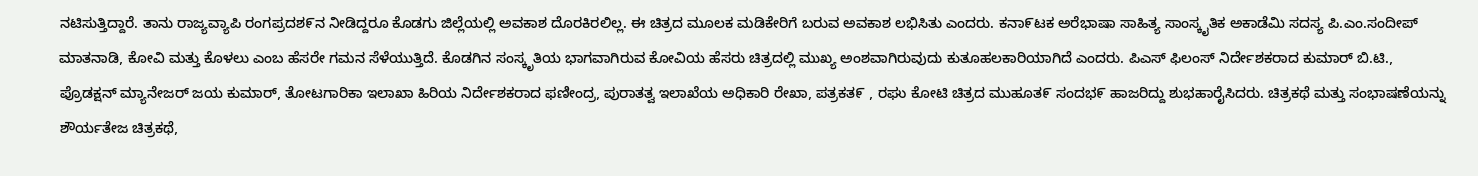ನಟಿಸುತ್ತಿದ್ದಾರೆ. ತಾನು ರಾಜ್ಯವ್ಯಾಪಿ ರಂಗಪ್ರದಶ೯ನ ನೀಡಿದ್ದರೂ ಕೊಡಗು ಜಿಲ್ಲೆಯಲ್ಲಿ ಅವಕಾಶ ದೊರಕಿರಲಿಲ್ಲ. ಈ ಚಿತ್ರದ ಮೂಲಕ ಮಡಿಕೇರಿಗೆ ಬರುವ ಅವಕಾಶ ಲಭಿಸಿತು ಎಂದರು. ಕನಾ೯ಟಕ ಅರೆಭಾಷಾ ಸಾಹಿತ್ಯ ಸಾಂಸ್ಕೖತಿಕ ಅಕಾಡೆಮಿ ಸದಸ್ಯ ಪಿ.ಎಂ.ಸಂದೀಪ್ ಮಾತನಾಡಿ, ಕೋವಿ ಮತ್ತು ಕೊಳಲು ಎಂಬ ಹೆಸರೇ ಗಮನ ಸೆಳೆಯುತ್ತಿದೆ. ಕೊಡಗಿನ ಸಂಸ್ಕೃತಿಯ ಭಾಗವಾಗಿರುವ ಕೋವಿಯ ಹೆಸರು ಚಿತ್ರದಲ್ಲಿ ಮುಖ್ಯ ಅಂಶವಾಗಿರುವುದು ಕುತೂಹಲಕಾರಿಯಾಗಿದೆ ಎಂದರು. ಪಿಎಸ್ ಫಿಲಂಸ್ ನಿರ್ದೇಶಕರಾದ ಕುಮಾರ್ ಬಿ.ಟಿ., ಪ್ರೊಡಕ್ಷನ್ ಮ್ಯಾನೇಜರ್ ಜಯ ಕುಮಾರ್, ತೋಟಗಾರಿಕಾ ಇಲಾಖಾ ಹಿರಿಯ ನಿರ್ದೇಶಕರಾದ ಫಣೀಂದ್ರ, ಪುರಾತತ್ವ ಇಲಾಖೆಯ ಅಧಿಕಾರಿ ರೇಖಾ, ಪತ್ರಕತ೯ , ರಘು ಕೋಟಿ ಚಿತ್ರದ ಮುಹೂತ೯ ಸಂದಭ೯ ಹಾಜರಿದ್ದು ಶುಭಹಾರೈಸಿದರು. ಚಿತ್ರಕಥೆ ಮತ್ತು ಸಂಭಾಷಣೆಯನ್ನು ಶೌರ್ಯತೇಜ ಚಿತ್ರಕಥೆ,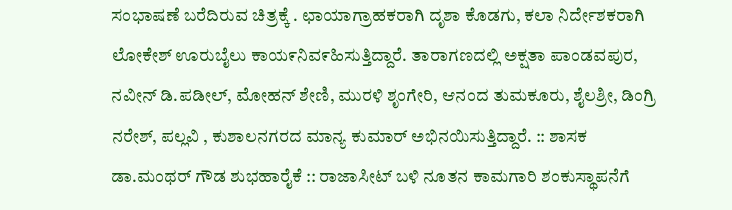ಸಂಭಾಷಣೆ ಬರೆದಿರುವ ಚಿತ್ರಕ್ಕೆ . ಛಾಯಾಗ್ರಾಹಕರಾಗಿ ದೃಶಾ ಕೊಡಗು, ಕಲಾ ನಿರ್ದೇಶಕರಾಗಿ ಲೋಕೇಶ್ ಊರುಬೈಲು ಕಾಯ೯ನಿವ೯ಹಿಸುತ್ತಿದ್ದಾರೆ. ತಾರಾಗಣದಲ್ಲಿ ಅಕ್ಷತಾ ಪಾಂಡವಪುರ, ನವೀನ್ ಡಿ.ಪಡೀಲ್, ಮೋಹನ್ ಶೇಣಿ, ಮುರಳಿ ಶೃಂಗೇರಿ, ಆನಂದ ತುಮಕೂರು, ಶೈಲಶ್ರೀ, ಡಿಂಗ್ರಿ ನರೇಶ್, ಪಲ್ಲವಿ , ಕುಶಾಲನಗರದ ಮಾನ್ಯ ಕುಮಾರ್ ಅಭಿನಯಿಸುತ್ತಿದ್ದಾರೆ. :: ಶಾಸಕ ಡಾ.ಮಂಥರ್ ಗೌಡ ಶುಭಹಾರೈಕೆ :: ರಾಜಾಸೀಟ್ ಬಳಿ ನೂತನ ಕಾಮಗಾರಿ ಶಂಕುಸ್ಥಾಪನೆಗೆ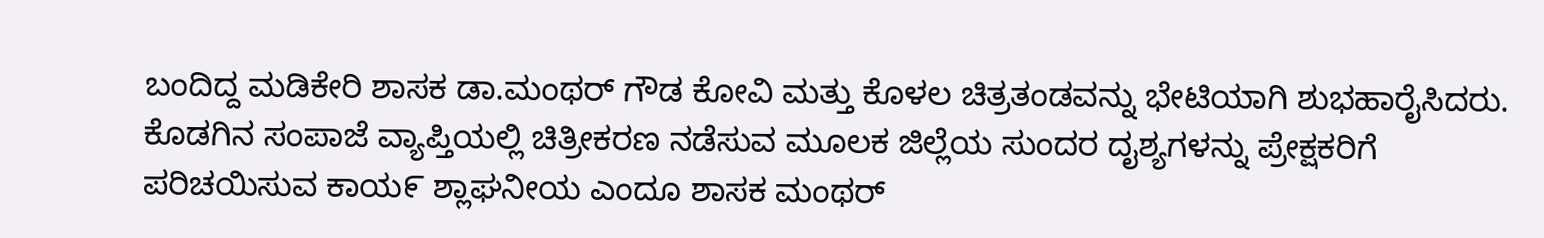ಬಂದಿದ್ದ ಮಡಿಕೇರಿ ಶಾಸಕ ಡಾ.ಮಂಥರ್ ಗೌಡ ಕೋವಿ ಮತ್ತು ಕೊಳಲ ಚಿತ್ರತಂಡವನ್ನು ಭೇಟಿಯಾಗಿ ಶುಭಹಾರೈಸಿದರು. ಕೊಡಗಿನ ಸಂಪಾಜೆ ವ್ಯಾಪ್ತಿಯಲ್ಲಿ ಚಿತ್ರೀಕರಣ ನಡೆಸುವ ಮೂಲಕ ಜಿಲ್ಲೆಯ ಸುಂದರ ದೖಶ್ಯಗಳನ್ನು ಪ್ರೇಕ್ಷಕರಿಗೆ ಪರಿಚಯಿಸುವ ಕಾಯ೯ ಶ್ಲಾಘನೀಯ ಎಂದೂ ಶಾಸಕ ಮಂಥರ್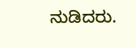ನುಡಿದರು.